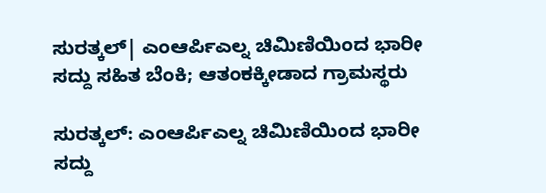ಸುರತ್ಕಲ್| ಎಂಆರ್ಪಿಎಲ್ನ ಚಿಮಿಣಿಯಿಂದ ಭಾರೀ ಸದ್ದು ಸಹಿತ ಬೆಂಕಿ; ಆತಂಕಕ್ಕೀಡಾದ ಗ್ರಾಮಸ್ಥರು

ಸುರತ್ಕಲ್: ಎಂಆರ್ಪಿಎಲ್ನ ಚಿಮಿಣಿಯಿಂದ ಭಾರೀ ಸದ್ದು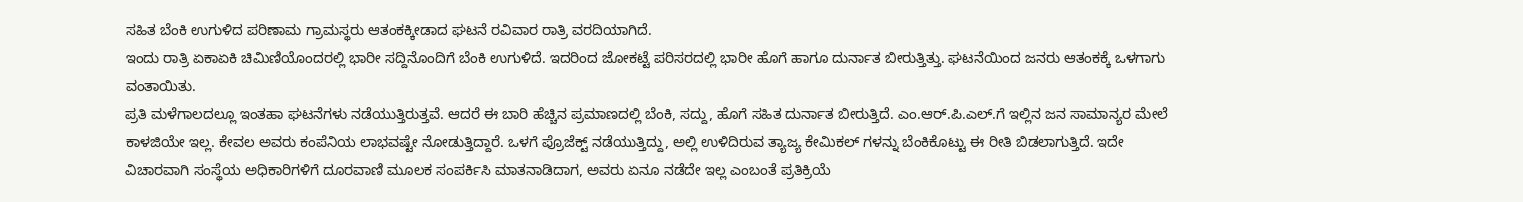ಸಹಿತ ಬೆಂಕಿ ಉಗುಳಿದ ಪರಿಣಾಮ ಗ್ರಾಮಸ್ಥರು ಆತಂಕಕ್ಕೀಡಾದ ಘಟನೆ ರವಿವಾರ ರಾತ್ರಿ ವರದಿಯಾಗಿದೆ.
ಇಂದು ರಾತ್ರಿ ಏಕಾಏಕಿ ಚಿಮಿಣಿಯೊಂದರಲ್ಲಿ ಭಾರೀ ಸದ್ದಿನೊಂದಿಗೆ ಬೆಂಕಿ ಉಗುಳಿದೆ. ಇದರಿಂದ ಜೋಕಟ್ಟೆ ಪರಿಸರದಲ್ಲಿ ಭಾರೀ ಹೊಗೆ ಹಾಗೂ ದುರ್ನಾತ ಬೀರುತ್ತಿತ್ತು. ಘಟನೆಯಿಂದ ಜನರು ಆತಂಕಕ್ಕೆ ಒಳಗಾಗು ವಂತಾಯಿತು.
ಪ್ರತಿ ಮಳೆಗಾಲದಲ್ಲೂ ಇಂತಹಾ ಘಟನೆಗಳು ನಡೆಯುತ್ತಿರುತ್ತವೆ. ಆದರೆ ಈ ಬಾರಿ ಹೆಚ್ಚಿನ ಪ್ರಮಾಣದಲ್ಲಿ ಬೆಂಕಿ, ಸದ್ದು, ಹೊಗೆ ಸಹಿತ ದುರ್ನಾತ ಬೀರುತ್ತಿದೆ. ಎಂ.ಆರ್.ಪಿ.ಎಲ್.ಗೆ ಇಲ್ಲಿನ ಜನ ಸಾಮಾನ್ಯರ ಮೇಲೆ ಕಾಳಜಿಯೇ ಇಲ್ಲ. ಕೇವಲ ಅವರು ಕಂಪೆನಿಯ ಲಾಭವಷ್ಟೇ ನೋಡುತ್ತಿದ್ದಾರೆ. ಒಳಗೆ ಪ್ರೊಜೆಕ್ಟ್ ನಡೆಯುತ್ತಿದ್ದು, ಅಲ್ಲಿ ಉಳಿದಿರುವ ತ್ಯಾಜ್ಯ ಕೇಮಿಕಲ್ ಗಳನ್ನು ಬೆಂಕಿಕೊಟ್ಟು ಈ ರೀತಿ ಬಿಡಲಾಗುತ್ತಿದೆ. ಇದೇ ವಿಚಾರವಾಗಿ ಸಂಸ್ಥೆಯ ಅಧಿಕಾರಿಗಳಿಗೆ ದೂರವಾಣಿ ಮೂಲಕ ಸಂಪರ್ಕಿಸಿ ಮಾತನಾಡಿದಾಗ, ಅವರು ಏನೂ ನಡೆದೇ ಇಲ್ಲ ಎಂಬಂತೆ ಪ್ರತಿಕ್ರಿಯೆ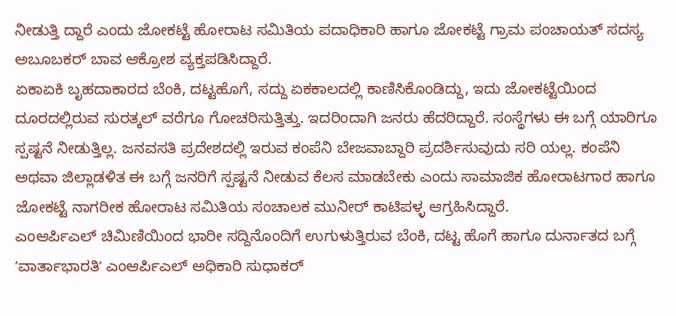ನೀಡುತ್ತಿ ದ್ದಾರೆ ಎಂದು ಜೋಕಟ್ಟೆ ಹೋರಾಟ ಸಮಿತಿಯ ಪದಾಧಿಕಾರಿ ಹಾಗೂ ಜೋಕಟ್ಟೆ ಗ್ರಾಮ ಪಂಚಾಯತ್ ಸದಸ್ಯ ಅಬೂಬಕರ್ ಬಾವ ಆಕ್ರೋಶ ವ್ಯಕ್ತಪಡಿಸಿದ್ದಾರೆ.
ಏಕಾಏಕಿ ಬೃಹದಾಕಾರದ ಬೆಂಕಿ, ದಟ್ಟಹೊಗೆ, ಸದ್ದು ಏಕಕಾಲದಲ್ಲಿ ಕಾಣಿಸಿಕೊಂಡಿದ್ದು, ಇದು ಜೋಕಟ್ಟೆಯಿಂದ ದೂರದಲ್ಲಿರುವ ಸುರತ್ಕಲ್ ವರೆಗೂ ಗೋಚರಿಸುತ್ತಿತ್ತು. ಇದರಿಂದಾಗಿ ಜನರು ಹೆದರಿದ್ದಾರೆ. ಸಂಸ್ಥೆಗಳು ಈ ಬಗ್ಗೆ ಯಾರಿಗೂ ಸ್ಪಷ್ಟನೆ ನೀಡುತ್ತಿಲ್ಲ. ಜನವಸತಿ ಪ್ರದೇಶದಲ್ಲಿ ಇರುವ ಕಂಪೆನಿ ಬೇಜವಾಬ್ದಾರಿ ಪ್ರದರ್ಶಿಸುವುದು ಸರಿ ಯಲ್ಲ. ಕಂಪೆನಿ ಅಥವಾ ಜಿಲ್ಲಾಡಳಿತ ಈ ಬಗ್ಗೆ ಜನರಿಗೆ ಸ್ಪಷ್ಟನೆ ನೀಡುವ ಕೆಲಸ ಮಾಡಬೇಕು ಎಂದು ಸಾಮಾಜಿಕ ಹೋರಾಟಗಾರ ಹಾಗೂ ಜೋಕಟ್ಟೆ ನಾಗರೀಕ ಹೋರಾಟ ಸಮಿತಿಯ ಸಂಚಾಲಕ ಮುನೀರ್ ಕಾಟಿಪಳ್ಳ ಆಗ್ರಹಿಸಿದ್ದಾರೆ.
ಎಂಆರ್ಪಿಎಲ್ ಚಿಮಿಣಿಯಿಂದ ಭಾರೀ ಸದ್ದಿನೊಂದಿಗೆ ಉಗುಳುತ್ತಿರುವ ಬೆಂಕಿ, ದಟ್ಟ ಹೊಗೆ ಹಾಗೂ ದುರ್ನಾತದ ಬಗ್ಗೆ ʼವಾರ್ತಾಭಾರತಿʼ ಎಂಆರ್ಪಿಎಲ್ ಅಧಿಕಾರಿ ಸುಧಾಕರ್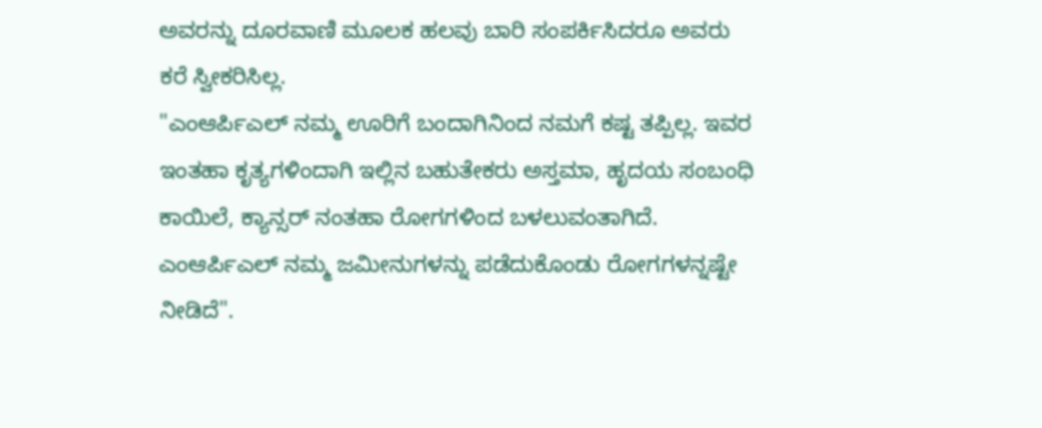ಅವರನ್ನು ದೂರವಾಣಿ ಮೂಲಕ ಹಲವು ಬಾರಿ ಸಂಪರ್ಕಿಸಿದರೂ ಅವರು ಕರೆ ಸ್ವೀಕರಿಸಿಲ್ಲ.
"ಎಂಆರ್ಪಿಎಲ್ ನಮ್ಮ ಊರಿಗೆ ಬಂದಾಗಿನಿಂದ ನಮಗೆ ಕಷ್ಟ ತಪ್ಪಿಲ್ಲ. ಇವರ ಇಂತಹಾ ಕೃತ್ಯಗಳಿಂದಾಗಿ ಇಲ್ಲಿನ ಬಹುತೇಕರು ಅಸ್ತಮಾ, ಹೃದಯ ಸಂಬಂಧಿ ಕಾಯಿಲೆ, ಕ್ಯಾನ್ಸರ್ ನಂತಹಾ ರೋಗಗಳಿಂದ ಬಳಲುವಂತಾಗಿದೆ. ಎಂಆರ್ಪಿಎಲ್ ನಮ್ಮ ಜಮೀನುಗಳನ್ನು ಪಡೆದುಕೊಂಡು ರೋಗಗಳನ್ನಷ್ಟೇ ನೀಡಿದೆ".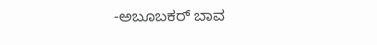-ಅಬೂಬಕರ್ ಬಾವ